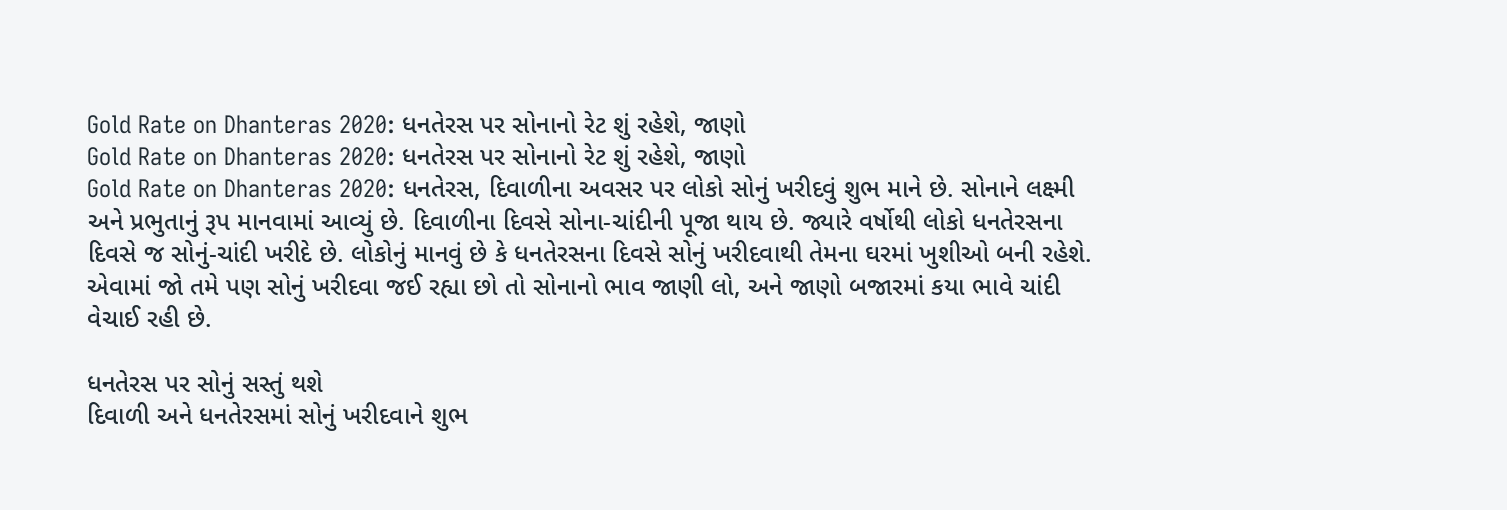Gold Rate on Dhanteras 2020: ધનતેરસ પર સોનાનો રેટ શું રહેશે, જાણો
Gold Rate on Dhanteras 2020: ધનતેરસ પર સોનાનો રેટ શું રહેશે, જાણો
Gold Rate on Dhanteras 2020: ધનતેરસ, દિવાળીના અવસર પર લોકો સોનું ખરીદવું શુભ માને છે. સોનાને લક્ષ્મી અને પ્રભુતાનું રૂપ માનવામાં આવ્યું છે. દિવાળીના દિવસે સોના-ચાંદીની પૂજા થાય છે. જ્યારે વર્ષોથી લોકો ધનતેરસના દિવસે જ સોનું-ચાંદી ખરીદે છે. લોકોનું માનવું છે કે ધનતેરસના દિવસે સોનું ખરીદવાથી તેમના ઘરમાં ખુશીઓ બની રહેશે. એવામાં જો તમે પણ સોનું ખરીદવા જઈ રહ્યા છો તો સોનાનો ભાવ જાણી લો, અને જાણો બજારમાં કયા ભાવે ચાંદી વેચાઈ રહી છે.

ધનતેરસ પર સોનું સસ્તું થશે
દિવાળી અને ધનતેરસમાં સોનું ખરીદવાને શુભ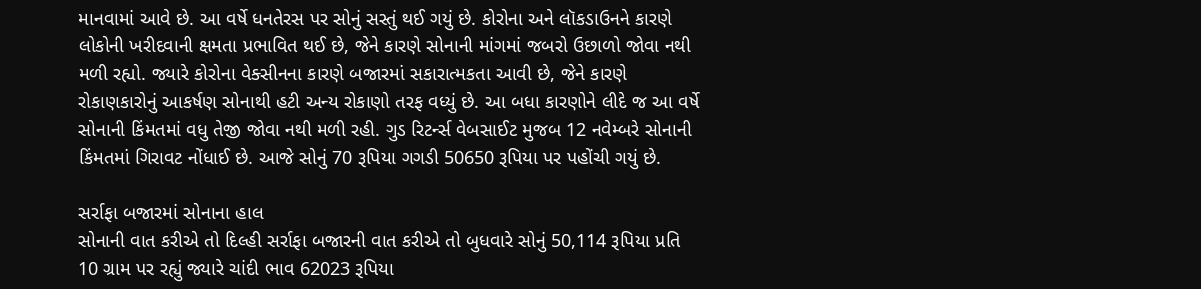માનવામાં આવે છે. આ વર્ષે ધનતેરસ પર સોનું સસ્તું થઈ ગયું છે. કોરોના અને લૉકડાઉનને કારણે લોકોની ખરીદવાની ક્ષમતા પ્રભાવિત થઈ છે, જેને કારણે સોનાની માંગમાં જબરો ઉછાળો જોવા નથી મળી રહ્યો. જ્યારે કોરોના વેક્સીનના કારણે બજારમાં સકારાત્મકતા આવી છે, જેને કારણે રોકાણકારોનું આકર્ષણ સોનાથી હટી અન્ય રોકાણો તરફ વધ્યું છે. આ બધા કારણોને લીદે જ આ વર્ષે સોનાની કિંમતમાં વધુ તેજી જોવા નથી મળી રહી. ગુડ રિટર્ન્સ વેબસાઈટ મુજબ 12 નવેમ્બરે સોનાની કિંમતમાં ગિરાવટ નોંધાઈ છે. આજે સોનું 70 રૂપિયા ગગડી 50650 રૂપિયા પર પહોંચી ગયું છે.

સર્રાફા બજારમાં સોનાના હાલ
સોનાની વાત કરીએ તો દિલ્હી સર્રાફા બજારની વાત કરીએ તો બુધવારે સોનું 50,114 રૂપિયા પ્રતિ 10 ગ્રામ પર રહ્યું જ્યારે ચાંદી ભાવ 62023 રૂપિયા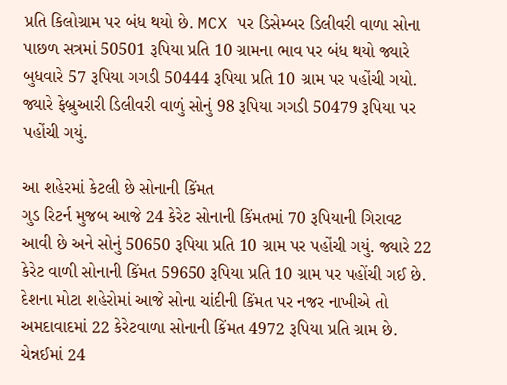પ્રતિ કિલોગ્રામ પર બંધ થયો છે. MCX પર ડિસેમ્બર ડિલીવરી વાળા સોના પાછળ સત્રમાં 50501 રૂપિયા પ્રતિ 10 ગ્રામના ભાવ પર બંધ થયો જ્યારે બુધવારે 57 રૂપિયા ગગડી 50444 રૂપિયા પ્રતિ 10 ગ્રામ પર પહોંચી ગયો. જ્યારે ફેબ્રુઆરી ડિલીવરી વાળું સોનું 98 રૂપિયા ગગડી 50479 રૂપિયા પર પહોંચી ગયું.

આ શહેરમાં કેટલી છે સોનાની કિંમત
ગુડ રિટર્ન મુજબ આજે 24 કેરેટ સોનાની કિંમતમાં 70 રૂપિયાની ગિરાવટ આવી છે અને સોનું 50650 રૂપિયા પ્રતિ 10 ગ્રામ પર પહોંચી ગયું. જ્યારે 22 કેરેટ વાળી સોનાની કિંમત 59650 રૂપિયા પ્રતિ 10 ગ્રામ પર પહોંચી ગઈ છે. દેશના મોટા શહેરોમાં આજે સોના ચાંદીની કિંમત પર નજર નાખીએ તો અમદાવાદમાં 22 કેરેટવાળા સોનાની કિંમત 4972 રૂપિયા પ્રતિ ગ્રામ છે. ચેન્નઈમાં 24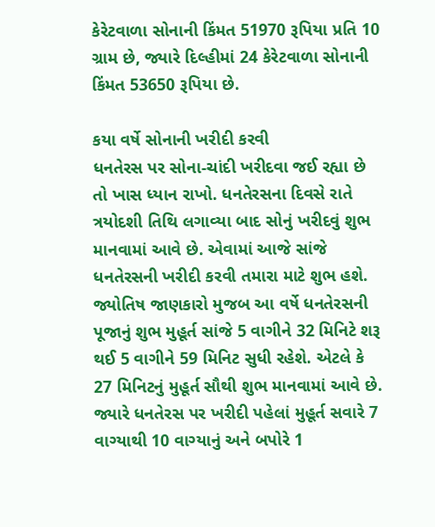કેરેટવાળા સોનાની કિંમત 51970 રૂપિયા પ્રતિ 10 ગ્રામ છે, જ્યારે દિલ્હીમાં 24 કેરેટવાળા સોનાની કિંમત 53650 રૂપિયા છે.

કયા વર્ષે સોનાની ખરીદી કરવી
ધનતેરસ પર સોના-ચાંદી ખરીદવા જઈ રહ્યા છે તો ખાસ ધ્યાન રાખો. ધનતેરસના દિવસે રાતે ત્રયોદશી તિથિ લગાવ્યા બાદ સોનું ખરીદવું શુભ માનવામાં આવે છે. એવામાં આજે સાંજે ધનતેરસની ખરીદી કરવી તમારા માટે શુભ હશે. જ્યોતિષ જાણકારો મુજબ આ વર્ષે ધનતેરસની પૂજાનું શુભ મુહૂર્ત સાંજે 5 વાગીને 32 મિનિટે શરૂ થઈ 5 વાગીને 59 મિનિટ સુધી રહેશે. એટલે કે 27 મિનિટનું મુહૂર્ત સૌથી શુભ માનવામાં આવે છે. જ્યારે ધનતેરસ પર ખરીદી પહેલાં મુહૂર્ત સવારે 7 વાગ્યાથી 10 વાગ્યાનું અને બપોરે 1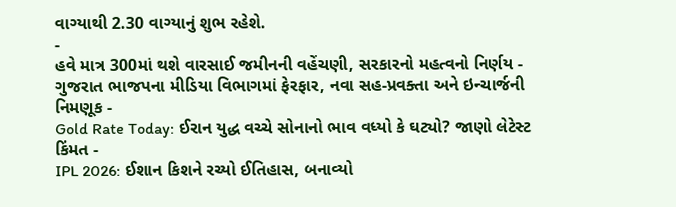વાગ્યાથી 2.30 વાગ્યાનું શુભ રહેશે.
-
હવે માત્ર 300માં થશે વારસાઈ જમીનની વહેંચણી, સરકારનો મહત્વનો નિર્ણય -
ગુજરાત ભાજપના મીડિયા વિભાગમાં ફેરફાર, નવા સહ-પ્રવક્તા અને ઇન્ચાર્જની નિમણૂક -
Gold Rate Today: ઈરાન યુદ્ધ વચ્ચે સોનાનો ભાવ વધ્યો કે ઘટ્યો? જાણો લેટેસ્ટ કિંમત -
IPL 2026: ઈશાન કિશને રચ્યો ઈતિહાસ, બનાવ્યો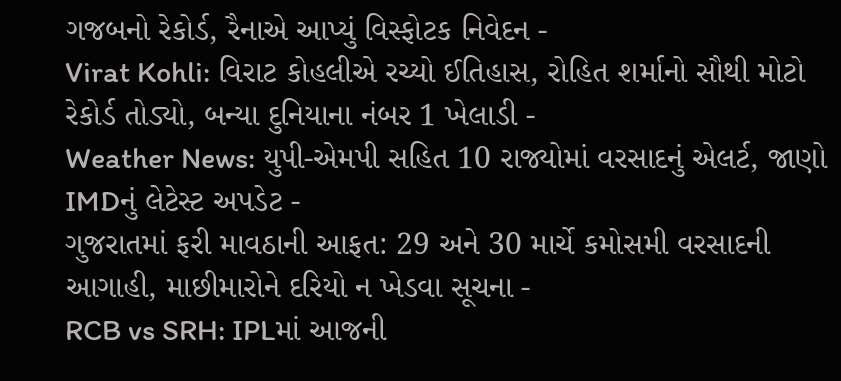ગજબનો રેકોર્ડ, રૈનાએ આપ્યું વિસ્ફોટક નિવેદન -
Virat Kohli: વિરાટ કોહલીએ રચ્યો ઈતિહાસ, રોહિત શર્માનો સૌથી મોટો રેકોર્ડ તોડ્યો, બન્યા દુનિયાના નંબર 1 ખેલાડી -
Weather News: યુપી-એમપી સહિત 10 રાજ્યોમાં વરસાદનું એલર્ટ, જાણો IMDનું લેટેસ્ટ અપડેટ -
ગુજરાતમાં ફરી માવઠાની આફત: 29 અને 30 માર્ચે કમોસમી વરસાદની આગાહી, માછીમારોને દરિયો ન ખેડવા સૂચના -
RCB vs SRH: IPLમાં આજની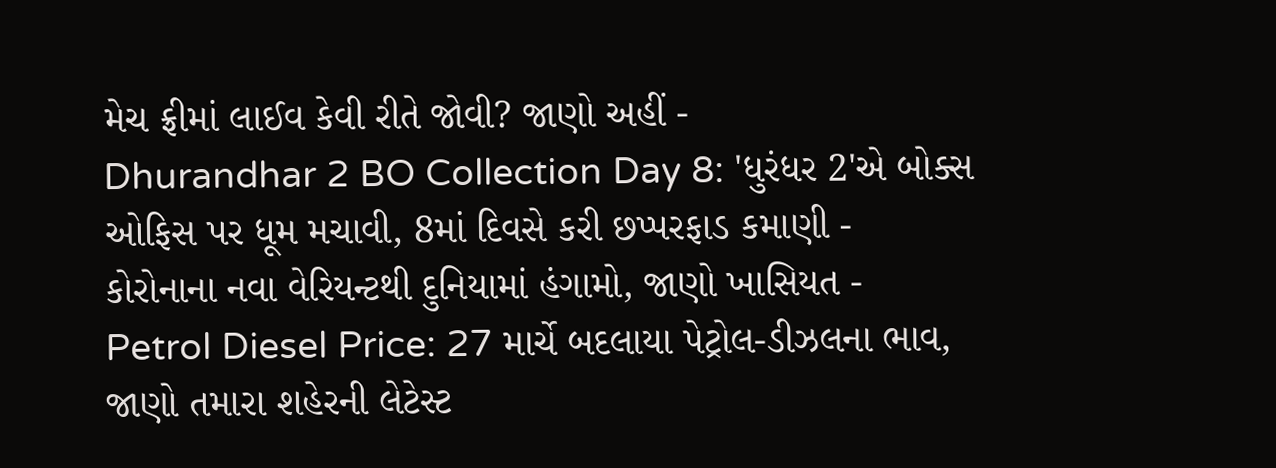મેચ ફ્રીમાં લાઈવ કેવી રીતે જોવી? જાણો અહીં -
Dhurandhar 2 BO Collection Day 8: 'ધુરંધર 2'એ બોક્સ ઓફિસ પર ધૂમ મચાવી, 8માં દિવસે કરી છપ્પરફાડ કમાણી -
કોરોનાના નવા વેરિયન્ટથી દુનિયામાં હંગામો, જાણો ખાસિયત -
Petrol Diesel Price: 27 માર્ચે બદલાયા પેટ્રોલ-ડીઝલના ભાવ, જાણો તમારા શહેરની લેટેસ્ટ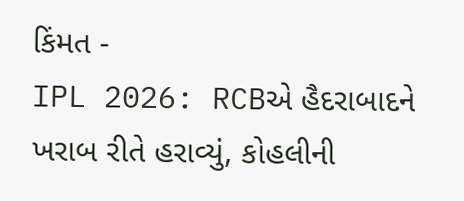કિંમત -
IPL 2026: RCBએ હૈદરાબાદને ખરાબ રીતે હરાવ્યું, કોહલીની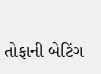તોફાની બેટિંગ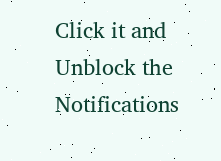Click it and Unblock the Notifications